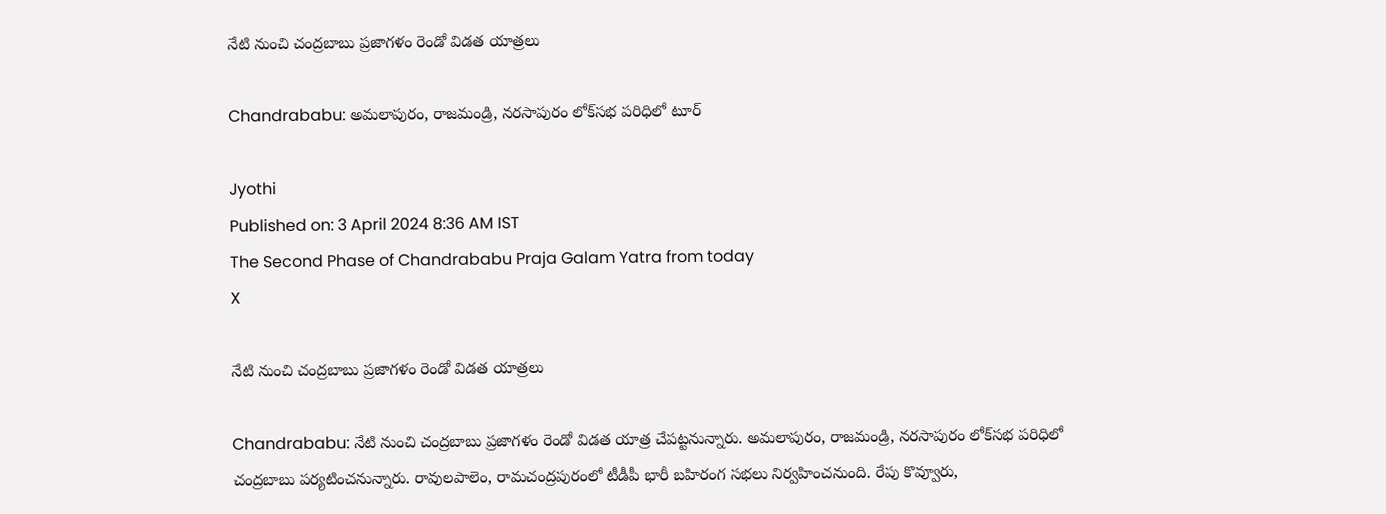నేటి నుంచి చంద్రబాబు ప్రజాగళం రెండో విడత యాత్రలు

Chandrababu: అమలాపురం, రాజమండ్రి, నరసాపురం లోక్‌సభ పరిధిలో టూర్‌

Jyothi
Published on: 3 April 2024 8:36 AM IST
The Second Phase of Chandrababu Praja Galam Yatra from today
X

నేటి నుంచి చంద్రబాబు ప్రజాగళం రెండో విడత యాత్రలు

Chandrababu: నేటి నుంచి చంద్రబాబు ప్రజాగళం రెండో విడత యాత్ర చేపట్టనున్నారు. అమలాపురం, రాజమండ్రి, నరసాపురం లోక్‌సభ పరిధిలో చంద్రబాబు పర్యటించనున్నారు. రావులపాలెం, రామచంద్రపురంలో టీడీపీ భారీ బహిరంగ సభలు నిర్వహించనుంది. రేపు కొవ్వూరు,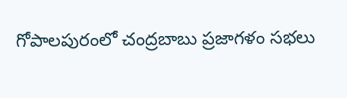గోపాలపురంలో చంద్రబాబు ప్రజాగళం సభలు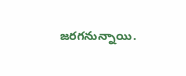జరగనున్నాయి.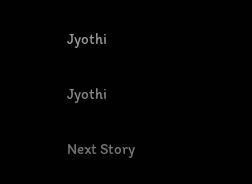Jyothi

Jyothi

Next Story